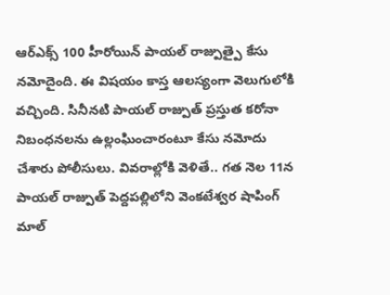ఆర్ఎక్స్ 100 హీరోయిన్ పాయల్ రాజ్పుత్పై కేసు నమోదైంది. ఈ విషయం కాస్త ఆలస్యంగా వెలుగులోకి వచ్చింది. సినీనటి పాయల్ రాజ్పుత్ ప్రస్తుత కరోనా నిబంధనలను ఉల్లంఘించారంటూ కేసు నమోదు చేశారు పోలీసులు. వివరాల్లోకి వెళితే.. గత నెల 11న పాయల్ రాజ్పుత్ పెద్దపల్లిలోని వెంకటేశ్వర షాపింగ్ మాల్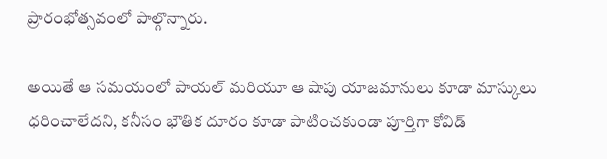ప్రారంభోత్సవంలో పాల్గొన్నారు.

అయితే ఆ సమయంలో పాయల్ మరియూ ఆ షాపు యాజమానులు కూడా మాస్కులు ధరించాలేదని, కనీసం భౌతిక దూరం కూడా పాటించకుండా పూర్తిగా కోవిడ్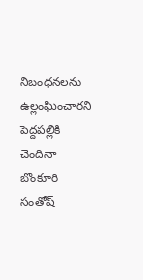నిబంధనలను ఉల్లంఘించారని పెద్దపల్లికి చెందినా బొంకూరి సంతోష్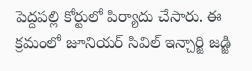పెద్దపల్లి కోర్టులో పిర్యాదు చేసారు. ఈ క్రమంలో జూనియర్ సివిల్ ఇన్చార్జి జడ్జి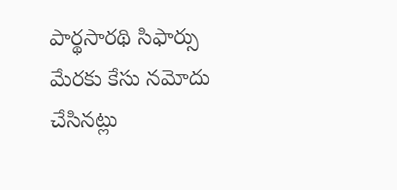పార్థసారథి సిఫార్సు మేరకు కేసు నమోదు చేసినట్లు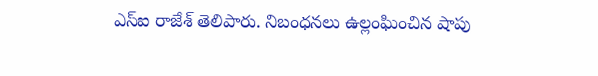ఎస్ఐ రాజేశ్ తెలిపారు. నిబంధనలు ఉల్లంఘించిన షాపు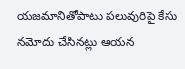యజమానితోపాటు పలువురిపై కేసు నమోదు చేసినట్లు ఆయన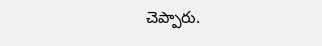చెప్పారు.